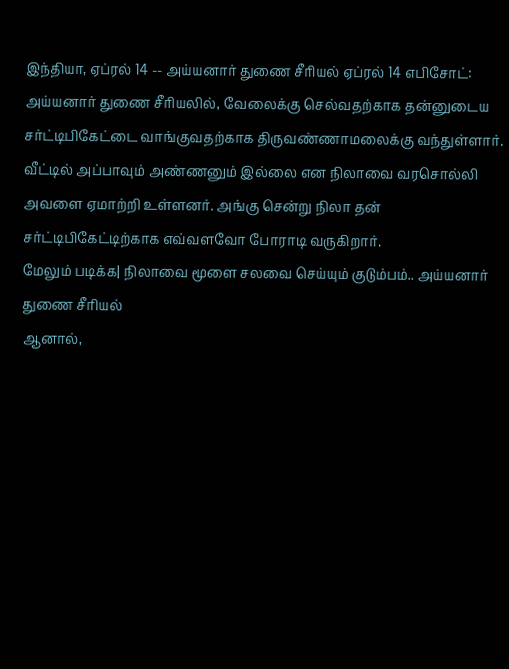இந்தியா, ஏப்ரல் 14 -- அய்யனார் துணை சீரியல் ஏப்ரல் 14 எபிசோட்: அய்யனார் துணை சீரியலில், வேலைக்கு செல்வதற்காக தன்னுடைய சர்ட்டிபிகேட்டை வாங்குவதற்காக திருவண்ணாமலைக்கு வந்துள்ளார். வீட்டில் அப்பாவும் அண்ணனும் இல்லை என நிலாவை வரசொல்லி அவளை ஏமாற்றி உள்ளனர். அங்கு சென்று நிலா தன் சர்ட்டிபிகேட்டிற்காக எவ்வளவோ போராடி வருகிறார்.
மேலும் படிக்க| நிலாவை மூளை சலவை செய்யும் குடும்பம்.. அய்யனார் துணை சீரியல்
ஆனால்,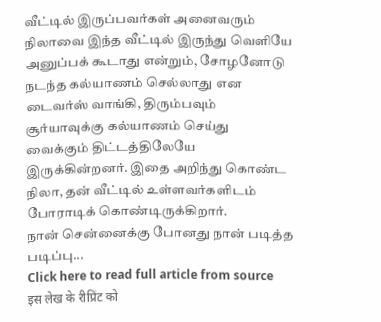வீட்டில் இருப்பவர்கள் அனைவரும் நிலாவை இந்த வீட்டில் இருந்து வெளியே அனுப்பக் கூடாது என்றும், சோழனோடு நடந்த கல்யாணம் செல்லாது என டைவர்ஸ் வாங்கி, திரும்பவும் சூர்யாவுக்கு கல்யாணம் செய்து வைக்கும் திட்டத்திலேயே இருக்கின்றனர். இதை அறிந்து கொண்ட நிலா, தன் வீட்டில் உள்ளவர்களிடம் போராடிக் கொண்டிருக்கிறார்.
நான் சென்னைக்கு போனது நான் படித்த படிப்பு...
Click here to read full article from source
इस लेख के रीप्रिंट को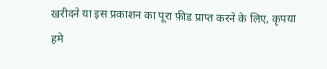खरीदने या इस प्रकाशन का पूरा फ़ीड प्राप्त करने के लिए, कृपया
हमे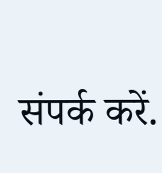संपर्क करें.